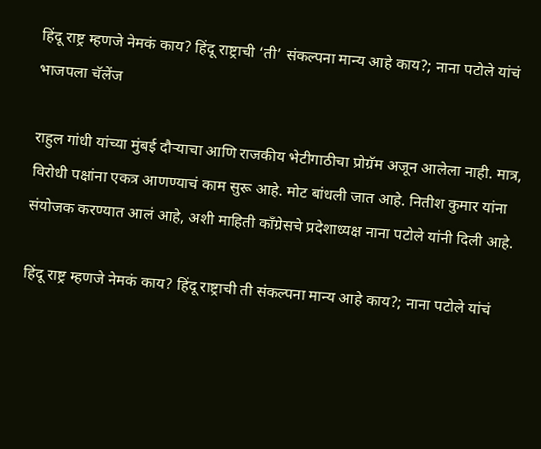हिंदू राष्ट्र म्हणजे नेमकं काय? हिंदू राष्ट्राची ‘ती’ संकल्पना मान्य आहे काय?; नाना पटोले यांचं भाजपला चॅलेंज

राहुल गांधी यांच्या मुंबई दौऱ्याचा आणि राजकीय भेटीगाठीचा प्रोग्रॅम अजून आलेला नाही. मात्र, विरोधी पक्षांना एकत्र आणण्याचं काम सुरू आहे. मोट बांधली जात आहे. नितीश कुमार यांना संयोजक करण्यात आलं आहे, अशी माहिती काँग्रेसचे प्रदेशाध्यक्ष नाना पटोले यांनी दिली आहे.

हिंदू राष्ट्र म्हणजे नेमकं काय? हिंदू राष्ट्राची ती संकल्पना मान्य आहे काय?; नाना पटोले यांचं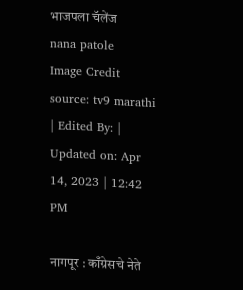भाजपला चॅलेंज
nana patole
Image Credit source: tv9 marathi
| Edited By: | Updated on: Apr 14, 2023 | 12:42 PM

नागपूर : काँग्रेसचे नेते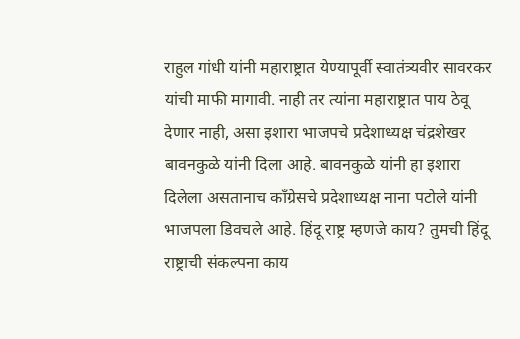राहुल गांधी यांनी महाराष्ट्रात येण्यापूर्वी स्वातंत्र्यवीर सावरकर यांची माफी मागावी. नाही तर त्यांना महाराष्ट्रात पाय ठेवू देणार नाही, असा इशारा भाजपचे प्रदेशाध्यक्ष चंद्रशेखर बावनकुळे यांनी दिला आहे. बावनकुळे यांनी हा इशारा दिलेला असतानाच काँग्रेसचे प्रदेशाध्यक्ष नाना पटोले यांनी भाजपला डिवचले आहे. हिंदू राष्ट्र म्हणजे काय? तुमची हिंदू राष्ट्राची संकल्पना काय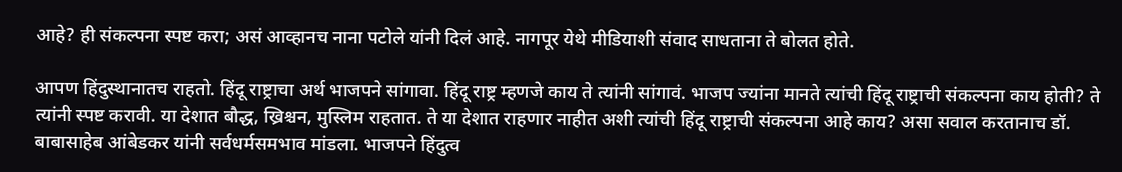आहे? ही संकल्पना स्पष्ट करा; असं आव्हानच नाना पटोले यांनी दिलं आहे. नागपूर येथे मीडियाशी संवाद साधताना ते बोलत होते.

आपण हिंदुस्थानातच राहतो. हिंदू राष्ट्राचा अर्थ भाजपने सांगावा. हिंदू राष्ट्र म्हणजे काय ते त्यांनी सांगावं. भाजप ज्यांना मानते त्यांची हिंदू राष्ट्राची संकल्पना काय होती? ते त्यांनी स्पष्ट करावी. या देशात बौद्ध, ख्रिश्चन, मुस्लिम राहतात. ते या देशात राहणार नाहीत अशी त्यांची हिंदू राष्ट्राची संकल्पना आहे काय? असा सवाल करतानाच डॉ. बाबासाहेब आंबेडकर यांनी सर्वधर्मसमभाव मांडला. भाजपने हिंदुत्व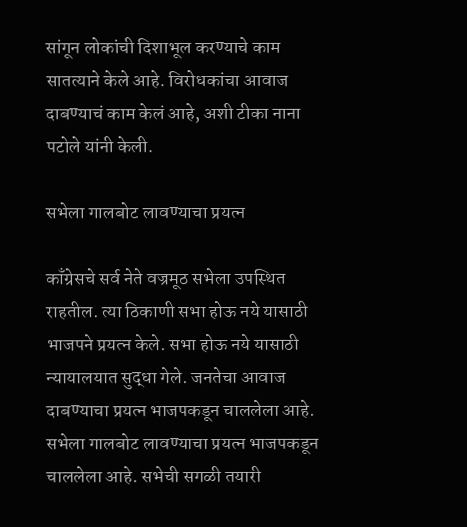सांगून लोकांची दिशाभूल करण्याचे काम सातत्याने केले आहे. विरोधकांचा आवाज दाबण्याचं काम केलं आहे, अशी टीका नाना पटोले यांनी केली.

सभेला गालबोट लावण्याचा प्रयत्न

काँग्रेसचे सर्व नेते वज्रमूठ सभेला उपस्थित राहतील. त्या ठिकाणी सभा होऊ नये यासाठी भाजपने प्रयत्न केले. सभा होऊ नये यासाठी न्यायालयात सुद्धा गेले. जनतेचा आवाज दाबण्याचा प्रयत्न भाजपकडून चाललेला आहे. सभेला गालबोट लावण्याचा प्रयत्न भाजपकडून चाललेला आहे. सभेची सगळी तयारी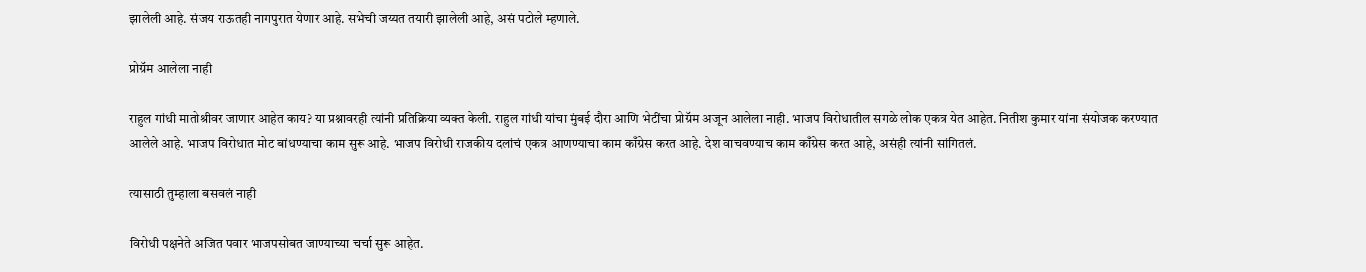झालेली आहे. संजय राऊतही नागपुरात येणार आहे. सभेची जय्यत तयारी झालेली आहे, असं पटोले म्हणाले.

प्रोग्रॅम आलेला नाही

राहुल गांधी मातोश्रीवर जाणार आहेत काय? या प्रश्नावरही त्यांनी प्रतिक्रिया व्यक्त केली. राहुल गांधी यांचा मुंबई दौरा आणि भेटींचा प्रोग्रॅम अजून आलेला नाही. भाजप विरोधातील सगळे लोक एकत्र येत आहेत. नितीश कुमार यांना संयोजक करण्यात आलेले आहे. भाजप विरोधात मोट बांधण्याचा काम सुरू आहे. भाजप विरोधी राजकीय दलांचं एकत्र आणण्याचा काम काँग्रेस करत आहे. देश वाचवण्याच काम काँग्रेस करत आहे, असंही त्यांनी सांगितलं.

त्यासाठी तुम्हाला बसवलं नाही

विरोधी पक्षनेते अजित पवार भाजपसोबत जाण्याच्या चर्चा सुरू आहेत.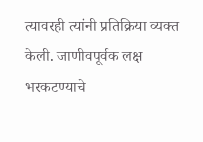त्यावरही त्यांनी प्रतिक्रिया व्यक्त केली. जाणीवपूर्वक लक्ष भरकटण्याचे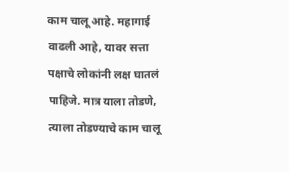काम चालू आहे. महागाई वाढली आहे, यावर सत्ता पक्षाचे लोकांनी लक्ष घातलं पाहिजे. मात्र याला तोडणे, त्याला तोडण्याचे काम चालू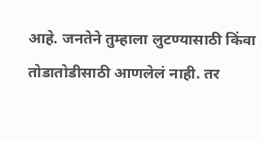आहे. जनतेने तुम्हाला लुटण्यासाठी किंवा तोडातोडीसाठी आणलेलं नाही. तर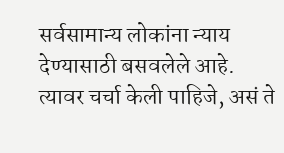सर्वसामान्य लोकांना न्याय देण्यासाठी बसवलेले आहे. त्यावर चर्चा केली पाहिजे, असं ते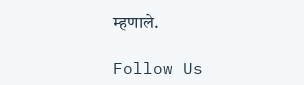म्हणाले.

Follow Us